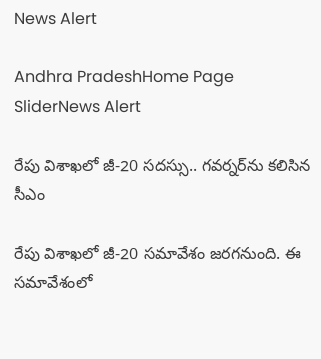News Alert

Andhra PradeshHome Page SliderNews Alert

రేపు విశాఖలో జీ-20 సదస్సు.. గవర్నర్‌ను కలిసిన సీఎం

రేపు విశాఖలో జీ-20 సమావేశం జరగనుంది. ఈ సమావేశంలో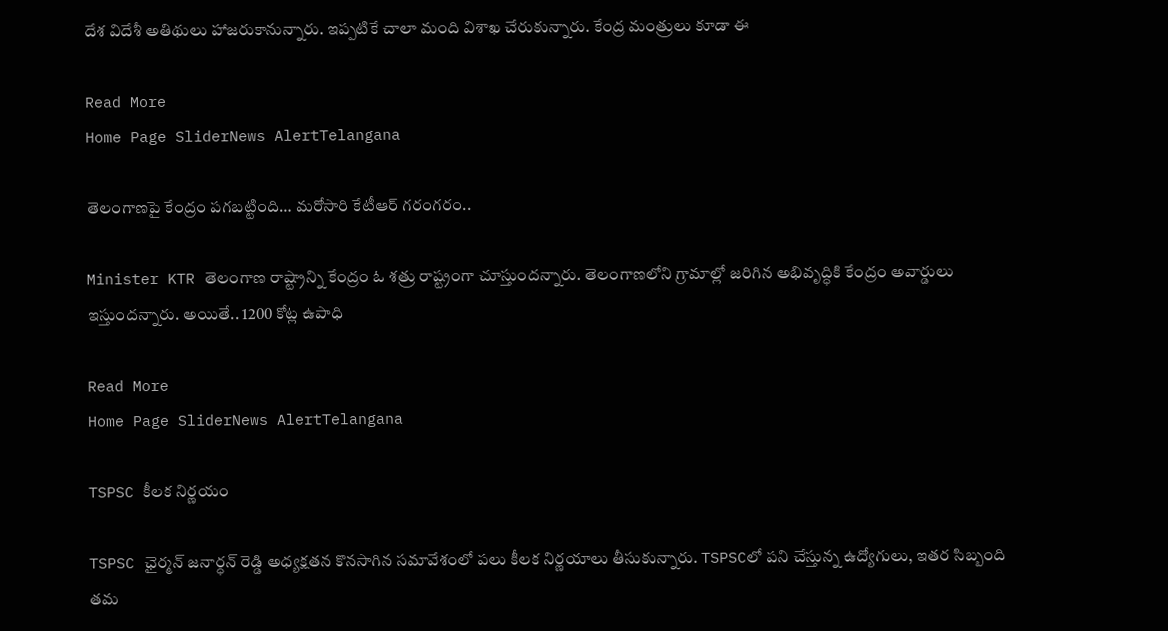దేశ విదేశీ అతిథులు హాజరుకానున్నారు. ఇప్పటికే చాలా మంది విశాఖ చేరుకున్నారు. కేంద్ర మంత్రులు కూడా ఈ

Read More
Home Page SliderNews AlertTelangana

తెలంగాణపై కేంద్రం పగబట్టింది… మరోసారి కేటీఆర్‌ గరంగరం..

Minister KTR తెలంగాణ రాష్ట్రాన్ని కేంద్రం ఓ శత్రు రాష్ట్రంగా చూస్తుందన్నారు. తెలంగాణలోని గ్రామాల్లో జరిగిన అభివృద్ధికి కేంద్రం అవార్డులు ఇస్తుందన్నారు. అయితే.. 1200 కోట్ల ఉపాధి

Read More
Home Page SliderNews AlertTelangana

TSPSC కీలక నిర్ణయం

TSPSC ఛైర్మన్‌ జనార్ధన్‌ రెడ్డి అధ్యక్షతన కొనసాగిన సమావేశంలో పలు కీలక నిర్ణయాలు తీసుకున్నారు. TSPSCలో పని చేస్తున్న ఉద్యోగులు, ఇతర సిబ్బంది తమ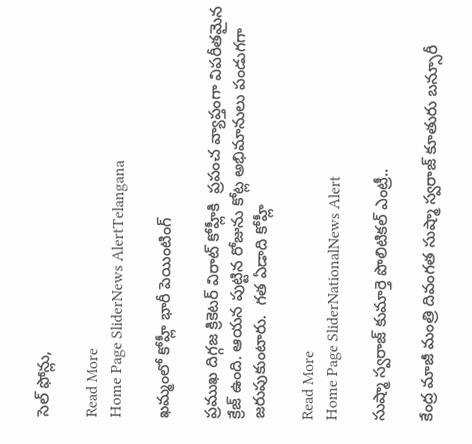సెల్‌ ఫోన్లు,

Read More
Home Page SliderNews AlertTelangana

ఖమ్మంలో కోహ్లీ భారీ పెయింటింగ్‌

ప్రముఖ దిగ్గజ క్రికెటర్‌ విరాట్‌ కోహ్లీకి  ప్రపంచ వ్యాప్తంగా విపరీతమైన క్రేజ్‌ ఉంది. ఆయన పుట్టిన రోజును కోట్ల అభిమానులు పండుగగా జరుపుకుంటారు.  గత ఏడాది కోహ్లీ

Read More
Home Page SliderNationalNews Alert

సుష్మా స్వరాజ్‌ కుమార్తె పొలిటికల్‌ ఎంట్రీ..

కేంద్ర మాజీ మంత్రి దివంగత సుష్మా స్వరాజ్‌ కూతురు బన్సూరీ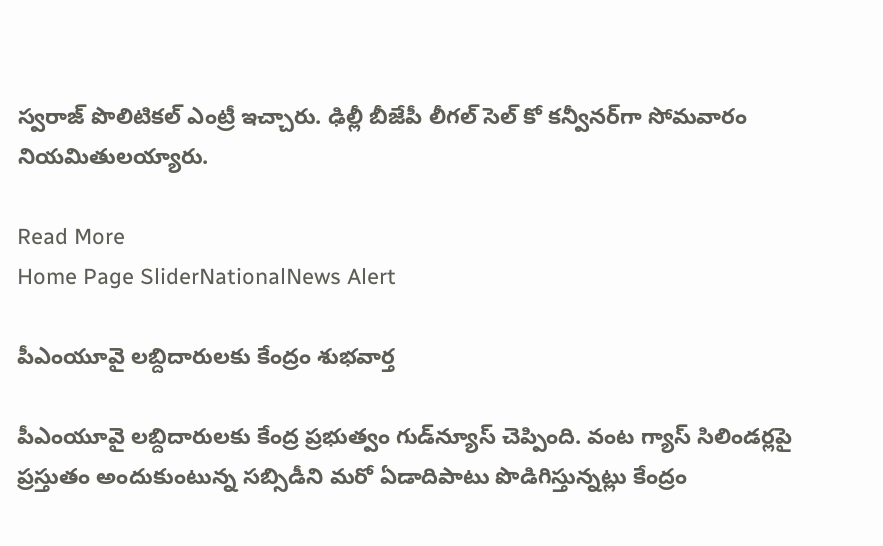స్వరాజ్‌ పొలిటికల్‌ ఎంట్రీ ఇచ్చారు. ఢిల్లీ బీజేపీ లీగల్‌ సెల్‌ కో కన్వీనర్‌గా సోమవారం నియమితులయ్యారు.

Read More
Home Page SliderNationalNews Alert

పీఎంయూవై లబ్దిదారులకు కేంద్రం శుభవార్త

పీఎంయూవై లబ్దిదారులకు కేంద్ర ప్రభుత్వం గుడ్‌న్యూస్‌ చెప్పింది. వంట గ్యాస్‌ సిలిండర్లపై ప్రస్తుతం అందుకుంటున్న సబ్సిడీని మరో ఏడాదిపాటు పొడిగిస్తున్నట్లు కేంద్రం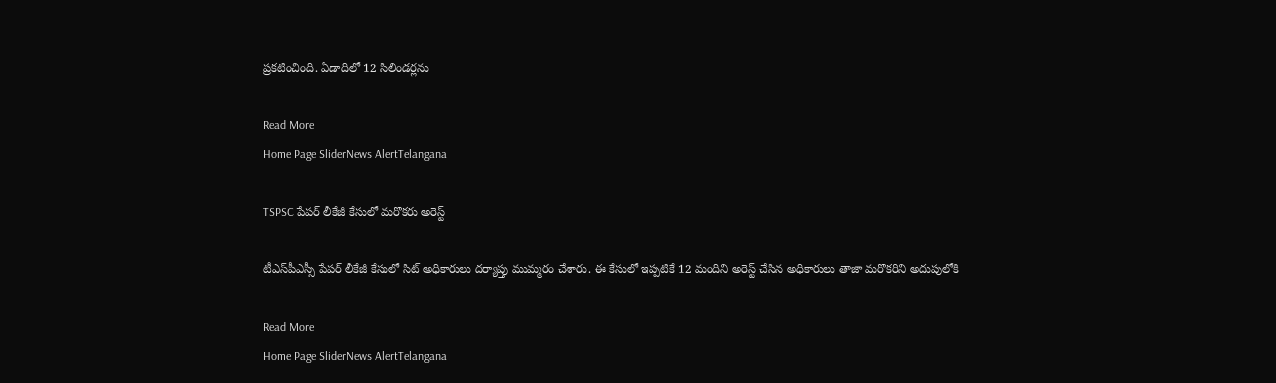ప్రకటించింది. ఏడాదిలో 12 సిలిండర్లను

Read More
Home Page SliderNews AlertTelangana

TSPSC పేపర్‌ లీకేజీ కేసులో మరొకరు అరెస్ట్‌

టీఎస్‌పీఎస్సీ పేపర్‌ లీకేజీ కేసులో సిట్‌ అధికారులు దర్యాప్తు ముమ్మరం చేశారు. ఈ కేసులో ఇప్పటికే 12 మందిని అరెస్ట్‌ చేసిన అధికారులు తాజా మరొకరిని అదుపులోకి

Read More
Home Page SliderNews AlertTelangana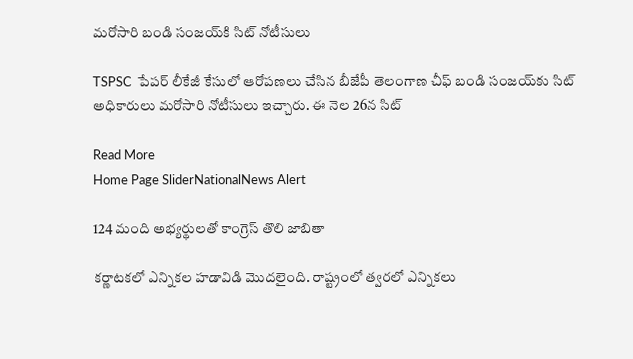మరోసారి బండి సంజయ్‌కి సిట్‌ నోటీసులు

TSPSC  పేపర్‌ లీకేజీ కేసులో ఆరోపణలు చేసిన బీజేపీ తెలంగాణ చీఫ్‌ బండి సంజయ్‌కు సిట్‌ అధికారులు మరోసారి నోటీసులు ఇచ్చారు. ఈ నెల 26న సిట్‌

Read More
Home Page SliderNationalNews Alert

124 మంది అభ్యర్థులతో కాంగ్రెస్‌ తొలి జాబితా

కర్ణాటకలో ఎన్నికల హడావిడి మొదలైంది. రాష్ట్రంలో త్వరలో ఎన్నికలు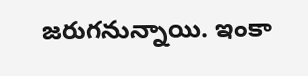జరుగనున్నాయి. ఇంకా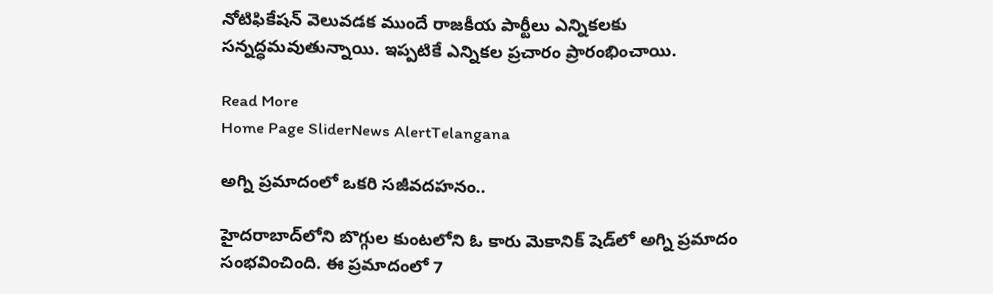నోటిఫికేషన్‌ వెలువడక ముందే రాజకీయ పార్టీలు ఎన్నికలకు సన్నద్ధమవుతున్నాయి. ఇప్పటికే ఎన్నికల ప్రచారం ప్రారంభించాయి.

Read More
Home Page SliderNews AlertTelangana

అగ్ని ప్రమాదంలో ఒకరి సజీవదహనం..

హైదరాబాద్‌లోని బొగ్గుల కుంటలోని ఓ కారు మెకానిక్‌ షెడ్‌లో అగ్ని ప్రమాదం సంభవించింది. ఈ ప్రమాదంలో 7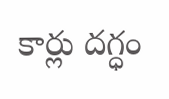కార్లు దగ్ధం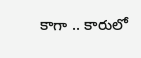కాగా .. కారులో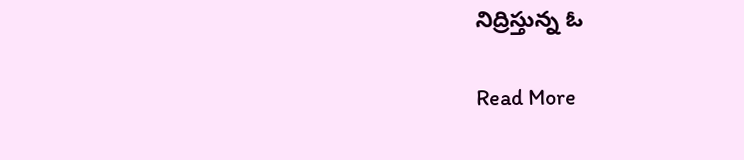నిద్రిస్తున్న ఓ

Read More